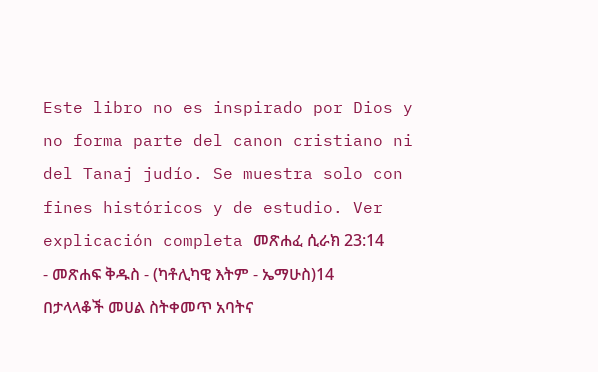Este libro no es inspirado por Dios y no forma parte del canon cristiano ni del Tanaj judío. Se muestra solo con fines históricos y de estudio. Ver explicación completa መጽሐፈ ሲራክ 23:14 - መጽሐፍ ቅዱስ - (ካቶሊካዊ እትም - ኤማሁስ)14 በታላላቆች መሀል ስትቀመጥ አባትና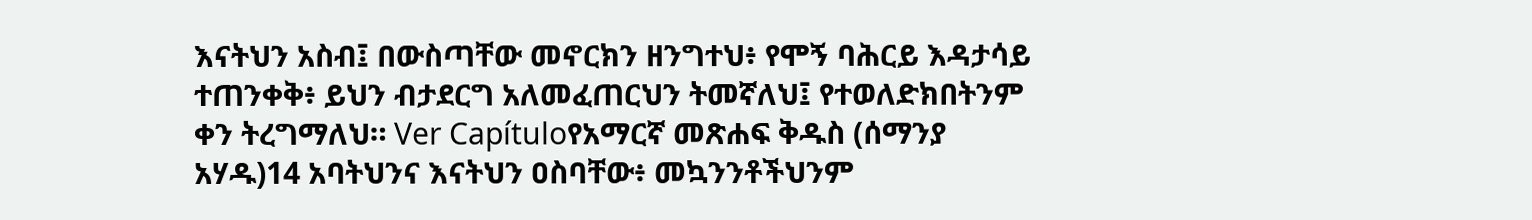እናትህን አስብ፤ በውስጣቸው መኖርክን ዘንግተህ፥ የሞኝ ባሕርይ እዳታሳይ ተጠንቀቅ፥ ይህን ብታደርግ አለመፈጠርህን ትመኛለህ፤ የተወለድክበትንም ቀን ትረግማለህ። Ver Capítuloየአማርኛ መጽሐፍ ቅዱስ (ሰማንያ አሃዱ)14 አባትህንና እናትህን ዐስባቸው፥ መኳንንቶችህንም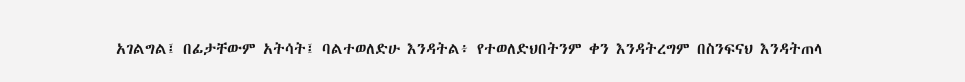አገልግል፤ በፊታቸውም አትሳት፤ ባልተወለድሁ እንዳትል፥ የተወለድህበትንም ቀን እንዳትረግም በስንፍናህ እንዳትጠላ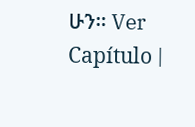ሁን። Ver Capítulo |